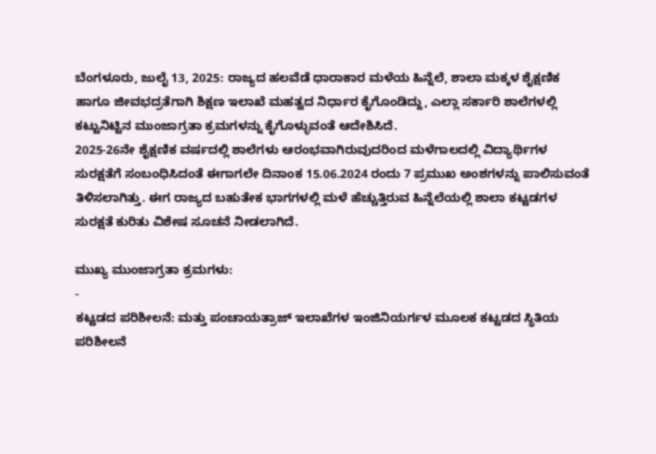ಬೆಂಗಳೂರು, ಜುಲೈ 13, 2025: ರಾಜ್ಯದ ಹಲವೆಡೆ ಧಾರಾಕಾರ ಮಳೆಯ ಹಿನ್ನೆಲೆ, ಶಾಲಾ ಮಕ್ಕಳ ಶೈಕ್ಷಣಿಕ ಹಾಗೂ ಜೀವಭದ್ರತೆಗಾಗಿ ಶಿಕ್ಷಣ ಇಲಾಖೆ ಮಹತ್ವದ ನಿರ್ಧಾರ ಕೈಗೊಂಡಿದ್ದು, ಎಲ್ಲಾ ಸರ್ಕಾರಿ ಶಾಲೆಗಳಲ್ಲಿ ಕಟ್ಟುನಿಟ್ಟಿನ ಮುಂಜಾಗ್ರತಾ ಕ್ರಮಗಳನ್ನು ಕೈಗೊಳ್ಳುವಂತೆ ಆದೇಶಿಸಿದೆ.
2025-26ನೇ ಶೈಕ್ಷಣಿಕ ವರ್ಷದಲ್ಲಿ ಶಾಲೆಗಳು ಆರಂಭವಾಗಿರುವುದರಿಂದ ಮಳೆಗಾಲದಲ್ಲಿ ವಿದ್ಯಾರ್ಥಿಗಳ ಸುರಕ್ಷತೆಗೆ ಸಂಬಂಧಿಸಿದಂತೆ ಈಗಾಗಲೇ ದಿನಾಂಕ 15.06.2024 ರಂದು 7 ಪ್ರಮುಖ ಅಂಶಗಳನ್ನು ಪಾಲಿಸುವಂತೆ ತಿಳಿಸಲಾಗಿತ್ತು. ಈಗ ರಾಜ್ಯದ ಬಹುತೇಕ ಭಾಗಗಳಲ್ಲಿ ಮಳೆ ಹೆಚ್ಚುತ್ತಿರುವ ಹಿನ್ನೆಲೆಯಲ್ಲಿ ಶಾಲಾ ಕಟ್ಟಡಗಳ ಸುರಕ್ಷತೆ ಕುರಿತು ವಿಶೇಷ ಸೂಚನೆ ನೀಡಲಾಗಿದೆ.

ಮುಖ್ಯ ಮುಂಜಾಗ್ರತಾ ಕ್ರಮಗಳು:
-
ಕಟ್ಟಡದ ಪರಿಶೀಲನೆ: ಮತ್ತು ಪಂಚಾಯತ್ರಾಜ್ ಇಲಾಖೆಗಳ ಇಂಜಿನಿಯರ್ಗಳ ಮೂಲಕ ಕಟ್ಟಡದ ಸ್ಥಿತಿಯ ಪರಿಶೀಲನೆ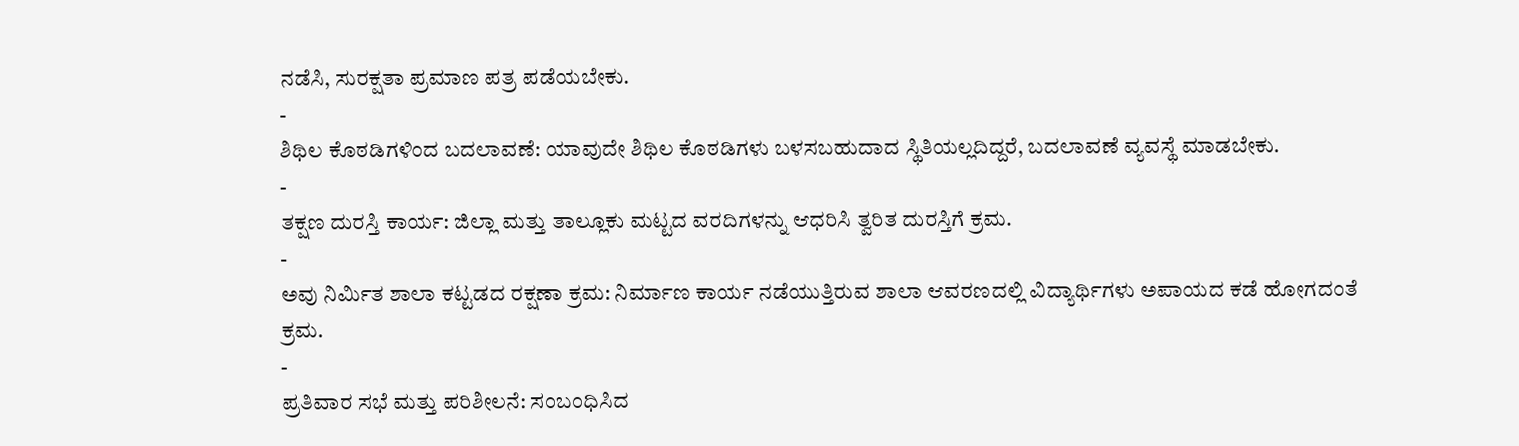ನಡೆಸಿ, ಸುರಕ್ಷತಾ ಪ್ರಮಾಣ ಪತ್ರ ಪಡೆಯಬೇಕು.
-
ಶಿಥಿಲ ಕೊಠಡಿಗಳಿಂದ ಬದಲಾವಣೆ: ಯಾವುದೇ ಶಿಥಿಲ ಕೊಠಡಿಗಳು ಬಳಸಬಹುದಾದ ಸ್ಥಿತಿಯಲ್ಲದಿದ್ದರೆ, ಬದಲಾವಣೆ ವ್ಯವಸ್ಥೆ ಮಾಡಬೇಕು.
-
ತಕ್ಷಣ ದುರಸ್ತಿ ಕಾರ್ಯ: ಜಿಲ್ಲಾ ಮತ್ತು ತಾಲ್ಲೂಕು ಮಟ್ಟದ ವರದಿಗಳನ್ನು ಆಧರಿಸಿ ತ್ವರಿತ ದುರಸ್ತಿಗೆ ಕ್ರಮ.
-
ಅವು ನಿರ್ಮಿತ ಶಾಲಾ ಕಟ್ಟಡದ ರಕ್ಷಣಾ ಕ್ರಮ: ನಿರ್ಮಾಣ ಕಾರ್ಯ ನಡೆಯುತ್ತಿರುವ ಶಾಲಾ ಆವರಣದಲ್ಲಿ ವಿದ್ಯಾರ್ಥಿಗಳು ಅಪಾಯದ ಕಡೆ ಹೋಗದಂತೆ ಕ್ರಮ.
-
ಪ್ರತಿವಾರ ಸಭೆ ಮತ್ತು ಪರಿಶೀಲನೆ: ಸಂಬಂಧಿಸಿದ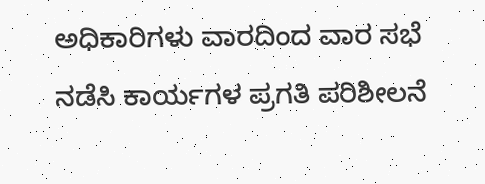ಅಧಿಕಾರಿಗಳು ವಾರದಿಂದ ವಾರ ಸಭೆ ನಡೆಸಿ ಕಾರ್ಯಗಳ ಪ್ರಗತಿ ಪರಿಶೀಲನೆ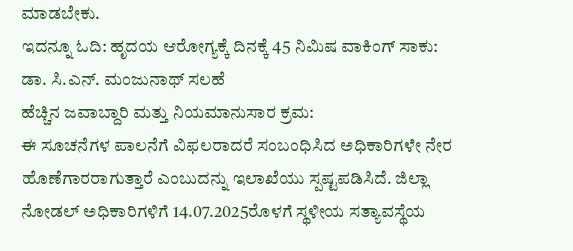ಮಾಡಬೇಕು.
ಇದನ್ನೂ ಓದಿ: ಹೃದಯ ಆರೋಗ್ಯಕ್ಕೆ ದಿನಕ್ಕೆ 45 ನಿಮಿಷ ವಾಕಿಂಗ್ ಸಾಕು: ಡಾ. ಸಿ.ಎನ್. ಮಂಜುನಾಥ್ ಸಲಹೆ
ಹೆಚ್ಚಿನ ಜವಾಬ್ದಾರಿ ಮತ್ತು ನಿಯಮಾನುಸಾರ ಕ್ರಮ:
ಈ ಸೂಚನೆಗಳ ಪಾಲನೆಗೆ ವಿಫಲರಾದರೆ ಸಂಬಂಧಿಸಿದ ಅಧಿಕಾರಿಗಳೇ ನೇರ ಹೊಣೆಗಾರರಾಗುತ್ತಾರೆ ಎಂಬುದನ್ನು ಇಲಾಖೆಯು ಸ್ಪಷ್ಟಪಡಿಸಿದೆ. ಜಿಲ್ಲಾ ನೋಡಲ್ ಅಧಿಕಾರಿಗಳಿಗೆ 14.07.2025ರೊಳಗೆ ಸ್ಥಳೀಯ ಸತ್ಯಾವಸ್ಥೆಯ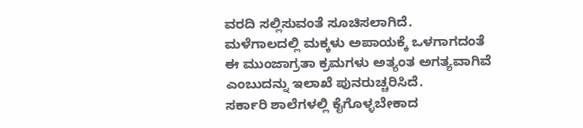ವರದಿ ಸಲ್ಲಿಸುವಂತೆ ಸೂಚಿಸಲಾಗಿದೆ.
ಮಳೆಗಾಲದಲ್ಲಿ ಮಕ್ಕಳು ಅಪಾಯಕ್ಕೆ ಒಳಗಾಗದಂತೆ ಈ ಮುಂಜಾಗ್ರತಾ ಕ್ರಮಗಳು ಅತ್ಯಂತ ಅಗತ್ಯವಾಗಿವೆ ಎಂಬುದನ್ನು ಇಲಾಖೆ ಪುನರುಚ್ಚರಿಸಿದೆ.
ಸರ್ಕಾರಿ ಶಾಲೆಗಳಲ್ಲಿ ಕೈಗೊಳ್ಳಬೇಕಾದ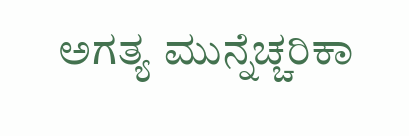ಅಗತ್ಯ ಮುನ್ನೆಚ್ಚರಿಕಾ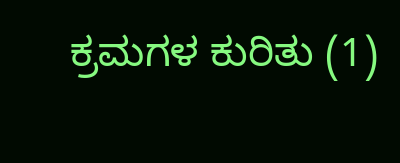ಕ್ರಮಗಳ ಕುರಿತು (1)